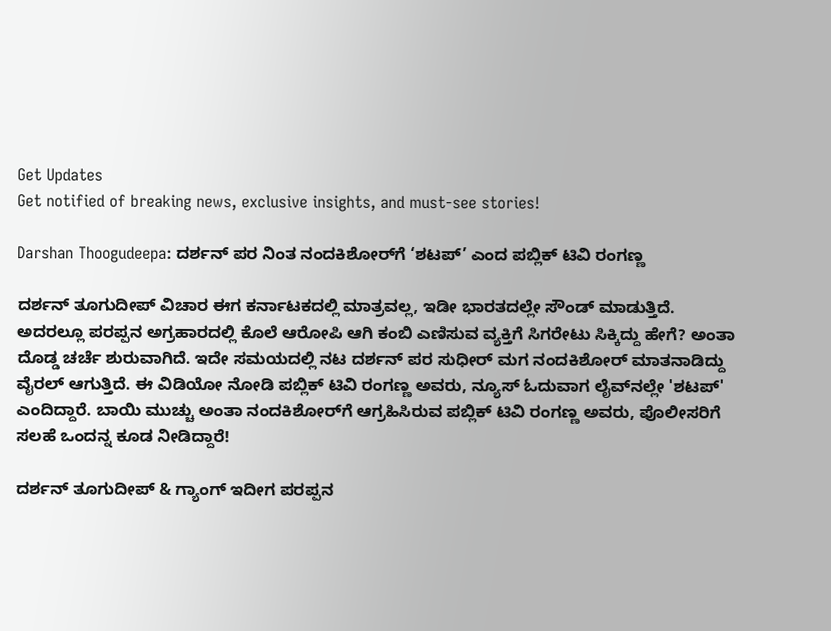Get Updates
Get notified of breaking news, exclusive insights, and must-see stories!

Darshan Thoogudeepa: ದರ್ಶನ್ ಪರ ನಿಂತ ನಂದಕಿಶೋರ್‌ಗೆ ‘ಶಟಪ್’ ಎಂದ ಪಬ್ಲಿಕ್ ಟಿವಿ ರಂಗಣ್ಣ

ದರ್ಶನ್ ತೂಗುದೀಪ್ ವಿಚಾರ ಈಗ ಕರ್ನಾಟಕದಲ್ಲಿ ಮಾತ್ರವಲ್ಲ, ಇಡೀ ಭಾರತದಲ್ಲೇ ಸೌಂಡ್ ಮಾಡುತ್ತಿದೆ. ಅದರಲ್ಲೂ ಪರಪ್ಪನ ಅಗ್ರಹಾರದಲ್ಲಿ ಕೊಲೆ ಆರೋಪಿ ಆಗಿ ಕಂಬಿ ಎಣಿಸುವ ವ್ಯಕ್ತಿಗೆ ಸಿಗರೇಟು ಸಿಕ್ಕಿದ್ದು ಹೇಗೆ? ಅಂತಾ ದೊಡ್ಡ ಚರ್ಚೆ ಶುರುವಾಗಿದೆ. ಇದೇ ಸಮಯದಲ್ಲಿ ನಟ ದರ್ಶನ್ ಪರ ಸುಧೀರ್ ಮಗ ನಂದಕಿಶೋರ್ ಮಾತನಾಡಿದ್ದು ವೈರಲ್ ಆಗುತ್ತಿದೆ. ಈ ವಿಡಿಯೋ ನೋಡಿ ಪಬ್ಲಿಕ್ ಟಿವಿ ರಂಗಣ್ಣ ಅವರು, ನ್ಯೂಸ್ ಓದುವಾಗ ಲೈವ್‌ನಲ್ಲೇ 'ಶಟಪ್' ಎಂದಿದ್ದಾರೆ. ಬಾಯಿ ಮುಚ್ಚು ಅಂತಾ ನಂದಕಿಶೋರ್‌ಗೆ ಆಗ್ರಹಿಸಿರುವ ಪಬ್ಲಿಕ್ ಟಿವಿ ರಂಗಣ್ಣ ಅವರು, ಪೊಲೀಸರಿಗೆ ಸಲಹೆ ಒಂದನ್ನ ಕೂಡ ನೀಡಿದ್ದಾರೆ!

ದರ್ಶನ್ ತೂಗುದೀಪ್ & ಗ್ಯಾಂಗ್ ಇದೀಗ ಪರಪ್ಪನ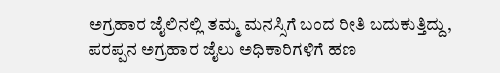ಅಗ್ರಹಾರ ಜೈಲಿನಲ್ಲಿ ತಮ್ಮ ಮನಸ್ಸಿಗೆ ಬಂದ ರೀತಿ ಬದುಕುತ್ತಿದ್ದು, ಪರಪ್ಪನ ಅಗ್ರಹಾರ ಜೈಲು ಅಧಿಕಾರಿಗಳಿಗೆ ಹಣ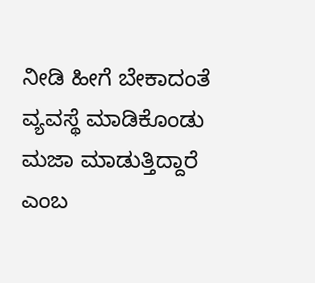ನೀಡಿ ಹೀಗೆ ಬೇಕಾದಂತೆ ವ್ಯವಸ್ಥೆ ಮಾಡಿಕೊಂಡು ಮಜಾ ಮಾಡುತ್ತಿದ್ದಾರೆ ಎಂಬ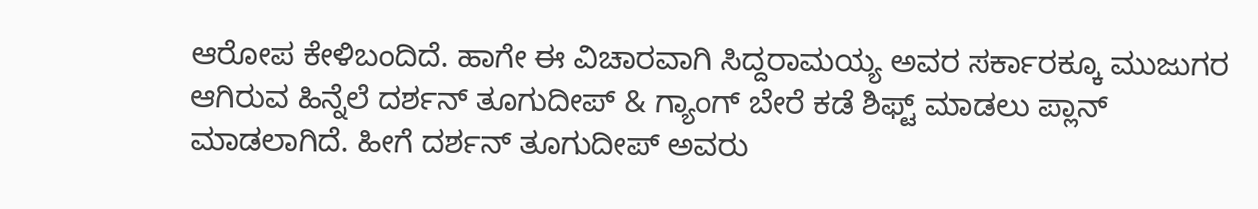ಆರೋಪ ಕೇಳಿಬಂದಿದೆ. ಹಾಗೇ ಈ ವಿಚಾರವಾಗಿ ಸಿದ್ದರಾಮಯ್ಯ ಅವರ ಸರ್ಕಾರಕ್ಕೂ ಮುಜುಗರ ಆಗಿರುವ ಹಿನ್ನೆಲೆ ದರ್ಶನ್ ತೂಗುದೀಪ್ & ಗ್ಯಾಂಗ್ ಬೇರೆ ಕಡೆ ಶಿಫ್ಟ್ ಮಾಡಲು ಪ್ಲಾನ್ ಮಾಡಲಾಗಿದೆ. ಹೀಗೆ ದರ್ಶನ್ ತೂಗುದೀಪ್ ಅವರು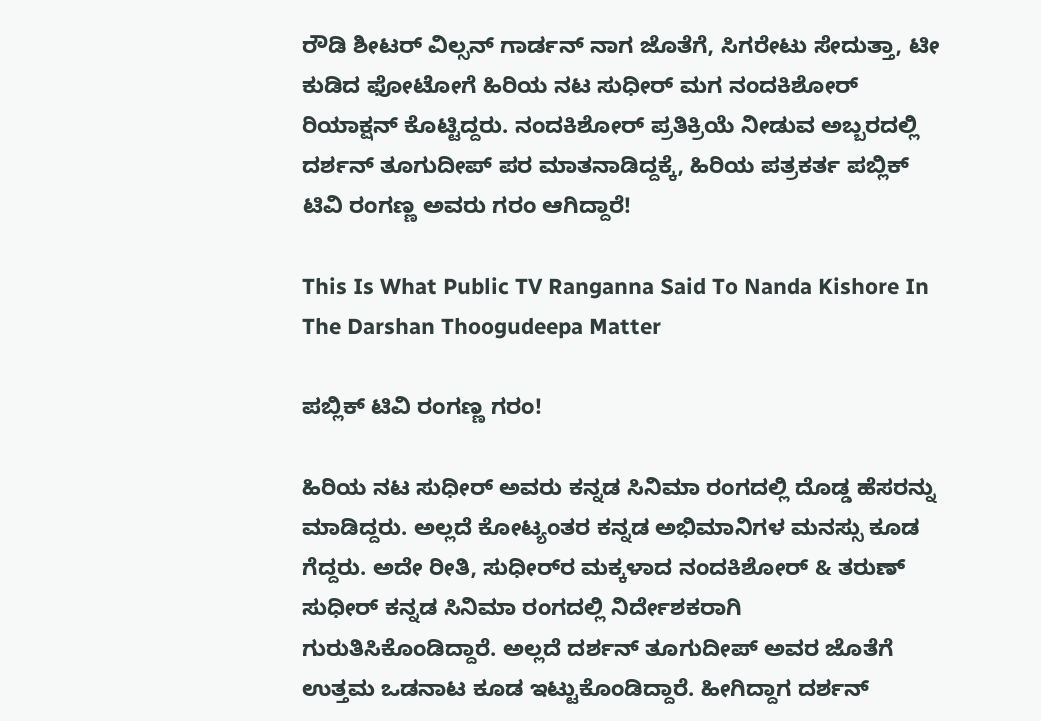ರೌಡಿ ಶೀಟರ್ ವಿಲ್ಸನ್ ಗಾರ್ಡನ್ ನಾಗ ಜೊತೆಗೆ, ಸಿಗರೇಟು ಸೇದುತ್ತಾ, ಟೀ ಕುಡಿದ ಫೋಟೋಗೆ ಹಿರಿಯ ನಟ ಸುಧೀರ್ ಮಗ ನಂದಕಿಶೋರ್ ರಿಯಾಕ್ಷನ್ ಕೊಟ್ಟಿದ್ದರು. ನಂದಕಿಶೋರ್ ಪ್ರತಿಕ್ರಿಯೆ ನೀಡುವ ಅಬ್ಬರದಲ್ಲಿ ದರ್ಶನ್ ತೂಗುದೀಪ್ ಪರ ಮಾತನಾಡಿದ್ದಕ್ಕೆ, ಹಿರಿಯ ಪತ್ರಕರ್ತ ಪಬ್ಲಿಕ್ ಟಿವಿ ರಂಗಣ್ಣ ಅವರು ಗರಂ ಆಗಿದ್ದಾರೆ!

This Is What Public TV Ranganna Said To Nanda Kishore In The Darshan Thoogudeepa Matter

ಪಬ್ಲಿಕ್ ಟಿವಿ ರಂಗಣ್ಣ ಗರಂ!

ಹಿರಿಯ ನಟ ಸುಧೀರ್ ಅವರು ಕನ್ನಡ ಸಿನಿಮಾ ರಂಗದಲ್ಲಿ ದೊಡ್ಡ ಹೆಸರನ್ನು ಮಾಡಿದ್ದರು. ಅಲ್ಲದೆ ಕೋಟ್ಯಂತರ ಕನ್ನಡ ಅಭಿಮಾನಿಗಳ ಮನಸ್ಸು ಕೂಡ ಗೆದ್ದರು. ಅದೇ ರೀತಿ, ಸುಧೀರ್‌ರ ಮಕ್ಕಳಾದ ನಂದಕಿಶೋರ್ & ತರುಣ್ ಸುಧೀರ್ ಕನ್ನಡ ಸಿನಿಮಾ ರಂಗದಲ್ಲಿ ನಿರ್ದೇಶಕರಾಗಿ ಗುರುತಿಸಿಕೊಂಡಿದ್ದಾರೆ. ಅಲ್ಲದೆ ದರ್ಶನ್ ತೂಗುದೀಪ್ ಅವರ ಜೊತೆಗೆ ಉತ್ತಮ ಒಡನಾಟ ಕೂಡ ಇಟ್ಟುಕೊಂಡಿದ್ದಾರೆ. ಹೀಗಿದ್ದಾಗ ದರ್ಶನ್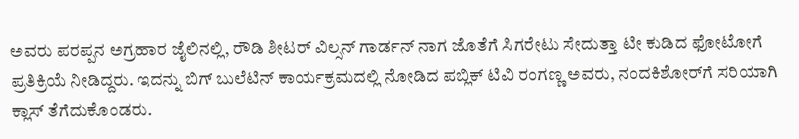ಅವರು ಪರಪ್ಪನ ಅಗ್ರಹಾರ ಜೈಲಿನಲ್ಲಿ, ರೌಡಿ ಶೀಟರ್ ವಿಲ್ಸನ್ ಗಾರ್ಡನ್ ನಾಗ ಜೊತೆಗೆ ಸಿಗರೇಟು ಸೇದುತ್ತಾ ಟೀ ಕುಡಿದ ಫೋಟೋಗೆ ಪ್ರತಿಕ್ರಿಯೆ ನೀಡಿದ್ದರು. ಇದನ್ನು ಬಿಗ್ ಬುಲೆಟಿನ್ ಕಾರ್ಯಕ್ರಮದಲ್ಲಿ ನೋಡಿದ ಪಬ್ಲಿಕ್ ಟಿವಿ ರಂಗಣ್ಣ ಅವರು, ನಂದಕಿಶೋರ್‌ಗೆ ಸರಿಯಾಗಿ ಕ್ಲಾಸ್ ತೆಗೆದುಕೊಂಡರು.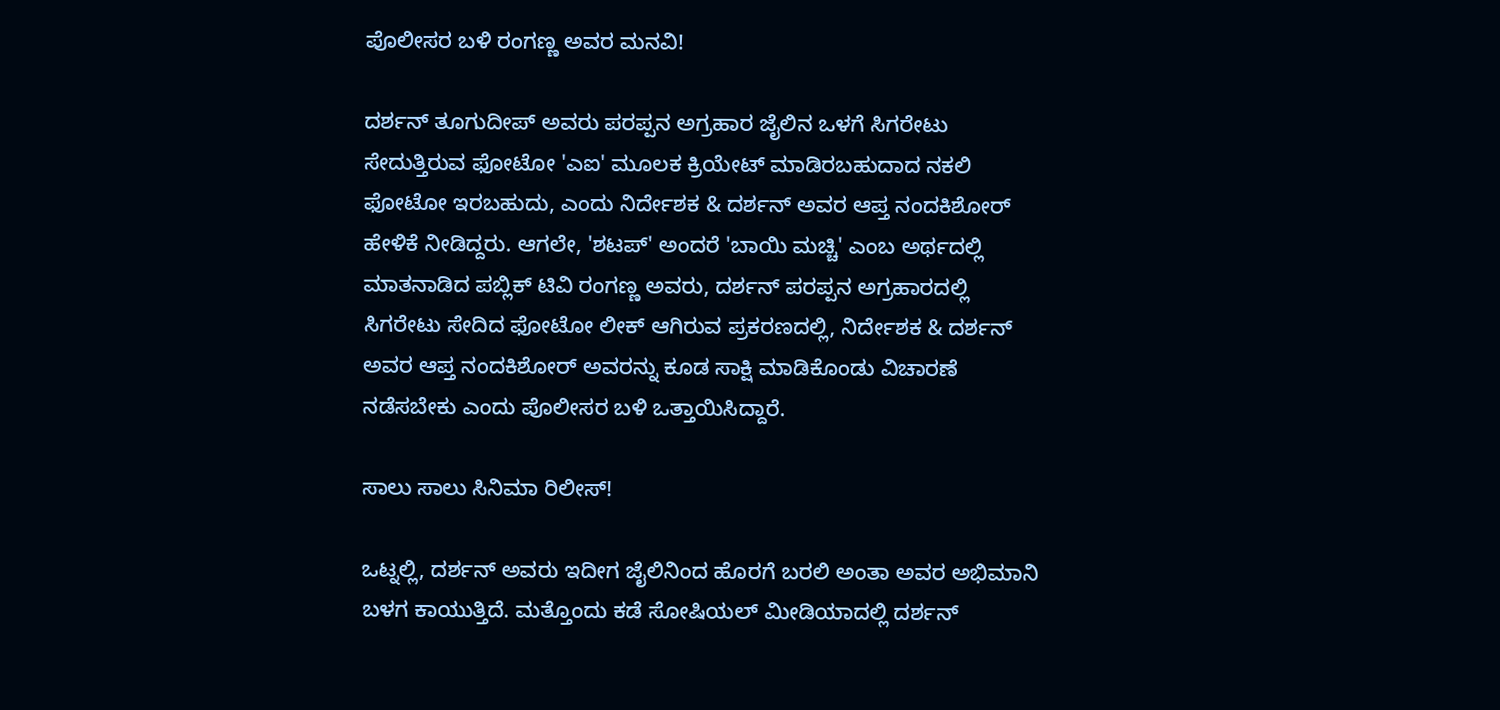ಪೊಲೀಸರ ಬಳಿ ರಂಗಣ್ಣ ಅವರ ಮನವಿ!

ದರ್ಶನ್ ತೂಗುದೀಪ್ ಅವರು ಪರಪ್ಪನ ಅಗ್ರಹಾರ ಜೈಲಿನ ಒಳಗೆ ಸಿಗರೇಟು ಸೇದುತ್ತಿರುವ ಫೋಟೋ 'ಎಐ' ಮೂಲಕ ಕ್ರಿಯೇಟ್ ಮಾಡಿರಬಹುದಾದ ನಕಲಿ ಫೋಟೋ ಇರಬಹುದು, ಎಂದು ನಿರ್ದೇಶಕ & ದರ್ಶನ್ ಅವರ ಆಪ್ತ ನಂದಕಿಶೋರ್ ಹೇಳಿಕೆ ನೀಡಿದ್ದರು. ಆಗಲೇ, 'ಶಟಪ್' ಅಂದರೆ 'ಬಾಯಿ ಮಚ್ಚಿ' ಎಂಬ ಅರ್ಥದಲ್ಲಿ ಮಾತನಾಡಿದ ಪಬ್ಲಿಕ್ ಟಿವಿ ರಂಗಣ್ಣ ಅವರು, ದರ್ಶನ್ ಪರಪ್ಪನ ಅಗ್ರಹಾರದಲ್ಲಿ ಸಿಗರೇಟು ಸೇದಿದ ಫೋಟೋ ಲೀಕ್ ಆಗಿರುವ ಪ್ರಕರಣದಲ್ಲಿ, ನಿರ್ದೇಶಕ & ದರ್ಶನ್ ಅವರ ಆಪ್ತ ನಂದಕಿಶೋರ್ ಅವರನ್ನು ಕೂಡ ಸಾಕ್ಷಿ ಮಾಡಿಕೊಂಡು ವಿಚಾರಣೆ ನಡೆಸಬೇಕು ಎಂದು ಪೊಲೀಸರ ಬಳಿ ಒತ್ತಾಯಿಸಿದ್ದಾರೆ.

ಸಾಲು ಸಾಲು ಸಿನಿಮಾ ರಿಲೀಸ್!

ಒಟ್ನಲ್ಲಿ, ದರ್ಶನ್ ಅವರು ಇದೀಗ ಜೈಲಿನಿಂದ ಹೊರಗೆ ಬರಲಿ ಅಂತಾ ಅವರ ಅಭಿಮಾನಿ ಬಳಗ ಕಾಯುತ್ತಿದೆ. ಮತ್ತೊಂದು ಕಡೆ ಸೋಷಿಯಲ್ ಮೀಡಿಯಾದಲ್ಲಿ ದರ್ಶನ್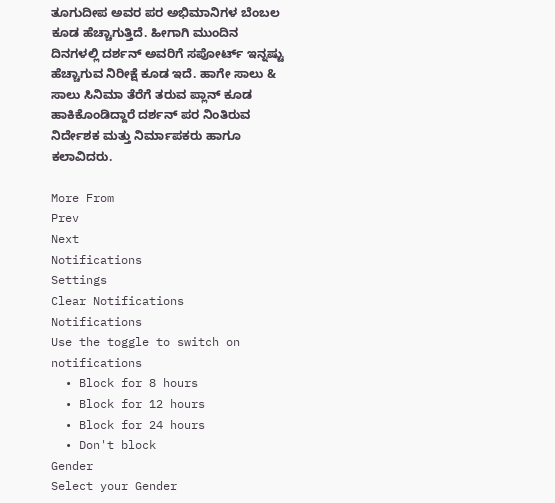ತೂಗುದೀಪ ಅವರ ಪರ ಅಭಿಮಾನಿಗಳ ಬೆಂಬಲ ಕೂಡ ಹೆಚ್ಚಾಗುತ್ತಿದೆ. ಹೀಗಾಗಿ ಮುಂದಿನ ದಿನಗಳಲ್ಲಿ ದರ್ಶನ್ ಅವರಿಗೆ ಸಪೋರ್ಟ್ ಇನ್ನಷ್ಟು ಹೆಚ್ಚಾಗುವ ನಿರೀಕ್ಷೆ ಕೂಡ ಇದೆ. ಹಾಗೇ ಸಾಲು & ಸಾಲು ಸಿನಿಮಾ ತೆರೆಗೆ ತರುವ ಪ್ಲಾನ್ ಕೂಡ ಹಾಕಿಕೊಂಡಿದ್ದಾರೆ ದರ್ಶನ್ ಪರ ನಿಂತಿರುವ ನಿರ್ದೇಶಕ ಮತ್ತು ನಿರ್ಮಾಪಕರು ಹಾಗೂ ಕಲಾವಿದರು.

More From
Prev
Next
Notifications
Settings
Clear Notifications
Notifications
Use the toggle to switch on notifications
  • Block for 8 hours
  • Block for 12 hours
  • Block for 24 hours
  • Don't block
Gender
Select your Gender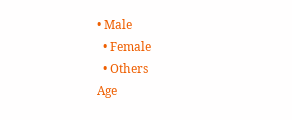• Male
  • Female
  • Others
Age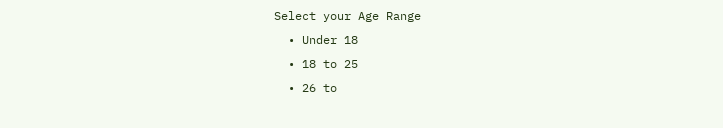Select your Age Range
  • Under 18
  • 18 to 25
  • 26 to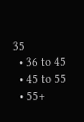35
  • 36 to 45
  • 45 to 55
  • 55+